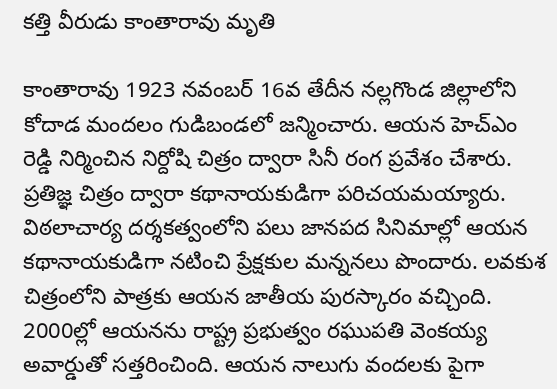కత్తి వీరుడు కాంతారావు మృతి

కాంతారావు 1923 నవంబర్ 16వ తేదీన నల్లగొండ జిల్లాలోని కోదాడ మందలం గుడిబండలో జన్మించారు. ఆయన హెచ్ఎం రెడ్డి నిర్మించిన నిర్దోషి చిత్రం ద్వారా సినీ రంగ ప్రవేశం చేశారు. ప్రతిజ్ఞ చిత్రం ద్వారా కథానాయకుడిగా పరిచయమయ్యారు. విఠలాచార్య దర్శకత్వంలోని పలు జానపద సినిమాల్లో ఆయన కథానాయకుడిగా నటించి ప్రేక్షకుల మన్ననలు పొందారు. లవకుశ చిత్రంలోని పాత్రకు ఆయన జాతీయ పురస్కారం వచ్చింది. 2000ల్లో ఆయనను రాష్ట్ర ప్రభుత్వం రఘుపతి వెంకయ్య అవార్డుతో సత్తరించింది. ఆయన నాలుగు వందలకు పైగా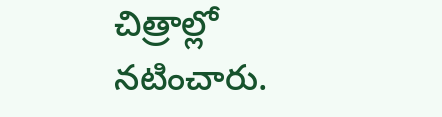చిత్రాల్లో నటించారు.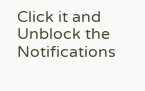Click it and Unblock the Notifications